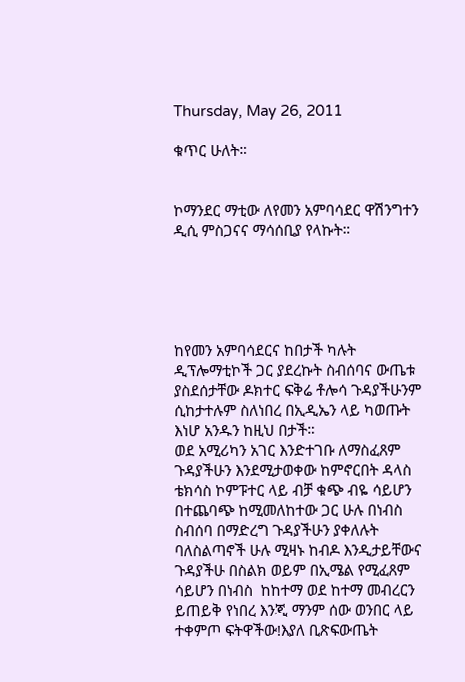Thursday, May 26, 2011

ቁጥር ሁለት።


ኮማንደር ማቲው ለየመን አምባሳደር ዋሽንግተን ዲሲ ምስጋናና ማሳሰቢያ የላኩት።





ከየመን አምባሳደርና ከበታች ካሉት ዲፕሎማቲኮች ጋር ያደረኩት ስብሰባና ውጤቱ ያስደሰታቸው ዶክተር ፍቅሬ ቶሎሳ ጉዳያችሁንም ሲከታተሉም ስለነበረ በኢዲኤን ላይ ካወጡት እነሆ አንዱን ከዚህ በታች።
ወደ አሚሪካን አገር እንድተገቡ ለማስፈጸም ጉዳያችሁን እንደሚታወቀው ከምኖርበት ዳላስ ቴክሳስ ኮምፑተር ላይ ብቻ ቁጭ ብዬ ሳይሆን በተጨባጭ ከሚመለከተው ጋር ሁሉ በነብስ ስብሰባ በማድረግ ጉዳያችሁን ያቀለሉት ባለስልጣኖች ሁሉ ሚዛኑ ከብዶ እንዲታይቸውና ጉዳያችሁ በስልክ ወይም በኢሜል የሚፈጸም ሳይሆን በነብስ  ከከተማ ወደ ከተማ መብረርን  ይጠይቅ የነበረ እንጂ ማንም ሰው ወንበር ላይ ተቀምጦ ፍትዋችው!እያለ ቢጽፍውጤት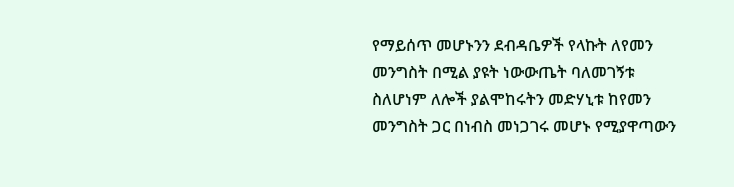የማይሰጥ መሆኑንን ደብዳቤዎች የላኩት ለየመን መንግስት በሚል ያዩት ነውውጤት ባለመገኝቱ ስለሆነም ለሎች ያልሞከሩትን መድሃኒቱ ከየመን መንግስት ጋር በነብስ መነጋገሩ መሆኑ የሚያዋጣውን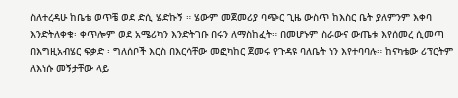ስለተረዳሁ ከቤቴ ወጥቼ ወደ ድሲ ሄድኩኝ ። ሄውም መጀመሪያ ባጭር ጊዜ ውስጥ ከእስር ቤት ያለምንም እቀባ እንድትለቀቁ፡ ቀጥሎም ወደ አሜሪካን እንድትገቡ በሩን ለማስከፈት። በመሆኑም ስራውና ውጤቱ እየሰመረ ሲመጣ በእግዚአብሄር ፍቃድ ፡ ግለሰቦች እርስ በእርሳቸው መፎካከር ጀመሩ የጉዳዩ ባለቤት ነን እየተባባሉ። ከናካቴው ሪፕርትም ለእነሱ መኝታቸው ላይ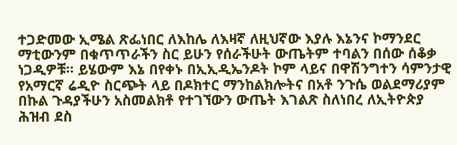ተጋድመው ኢሜል ጽፌነበር ለእከሌ ለእዛኛ ለዚህኛው እያሉ እኔንና ኮማንደር ማቲውንም በቁጥጥራችን ስር ይሁን የሰራችሁት ውጤትም ተባልን በሰው ሰቆቃ ነጋዲዎቹ። ይሄውም እኔ በየቀኑ በኢኢዲኤንዶት ኮም ላይና በዋሽንግተን ሳምንታዊ የአማርኛ ሬዲዮ ስርጭት ላይ በዶክተር ማንከልክሎትና በአቶ ንጉሴ ወልደማሪያም በኩል ጉዳያችሁን አስመልክቶ የተገኘውን ውጤት እገልጽ ስለነበረ ለኢትዮጵያ ሕዝብ ደስ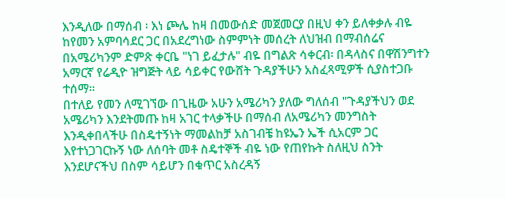እንዲለው በማሰብ ፡ እነ ጮሌ ከዛ በመውሰድ መጀመርያ በዚህ ቀን ይለቀቃሉ ብዬ ከየመን አምባሳደር ጋር በአደረግነው ስምምነት መሰረት ለህዝብ በማብሰሬና በአሜሪካንም ድምጽ ቀርቤ "ነገ ይፈታሉ" ብዬ በግልጽ ሳቀርብ፡ በዳላስና በዋሽንግተን አማርኛ የሬዲዮ ዝግጅት ላይ ሳይቀር የውሸት ጉዳያችሁን አስፈጻሚዎች ሲያስተጋቡ ተሰማ።
በተለይ የመን ለሚገኘው በጊዜው አሁን አሜሪካን ያለው ግለሰብ "ጉዳያችህን ወደ አሜሪካን እንደትመጡ ከዛ አገር ተላቃችሁ በማሰብ ለአሜሪካን መንግስት እንዲቀበላችሁ በስዴተኝነት ማመልከቻ አስገብቼ ከዩኤን ኤች ሲአርም ጋር እየተነጋገርኩኝ ነው ለሰባት መቶ ስዴተኞች ብዬ ነው የጠየኩት ስለዚህ ስንት እንደሆናችህ በስም ሳይሆን በቁጥር አስረዳኝ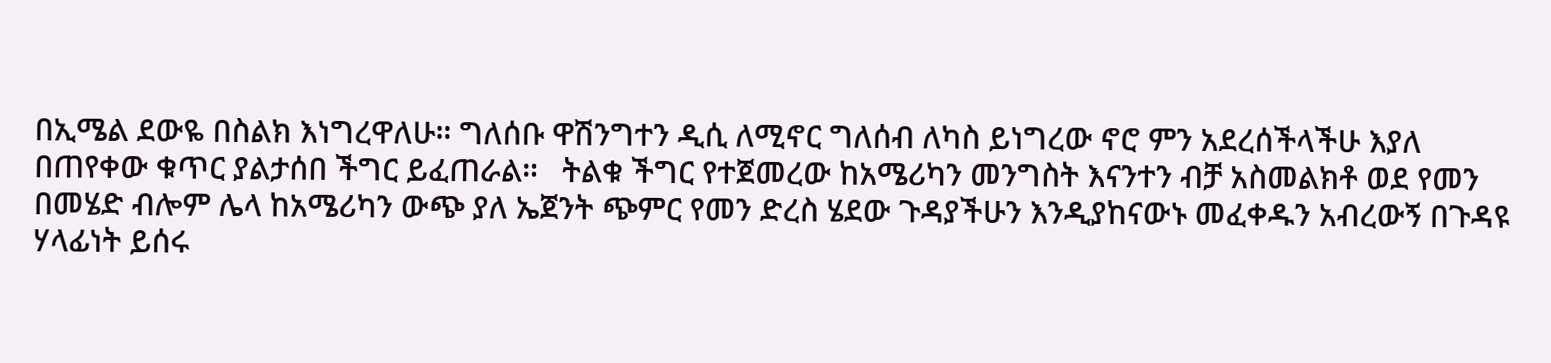በኢሜል ደውዬ በስልክ እነግረዋለሁ። ግለሰቡ ዋሽንግተን ዲሲ ለሚኖር ግለሰብ ለካስ ይነግረው ኖሮ ምን አደረሰችላችሁ እያለ በጠየቀው ቁጥር ያልታሰበ ችግር ይፈጠራል።   ትልቁ ችግር የተጀመረው ከአሜሪካን መንግስት እናንተን ብቻ አስመልክቶ ወደ የመን በመሄድ ብሎም ሌላ ከአሜሪካን ውጭ ያለ ኤጀንት ጭምር የመን ድረስ ሄደው ጉዳያችሁን እንዲያከናውኑ መፈቀዱን አብረውኝ በጉዳዩ ሃላፊነት ይሰሩ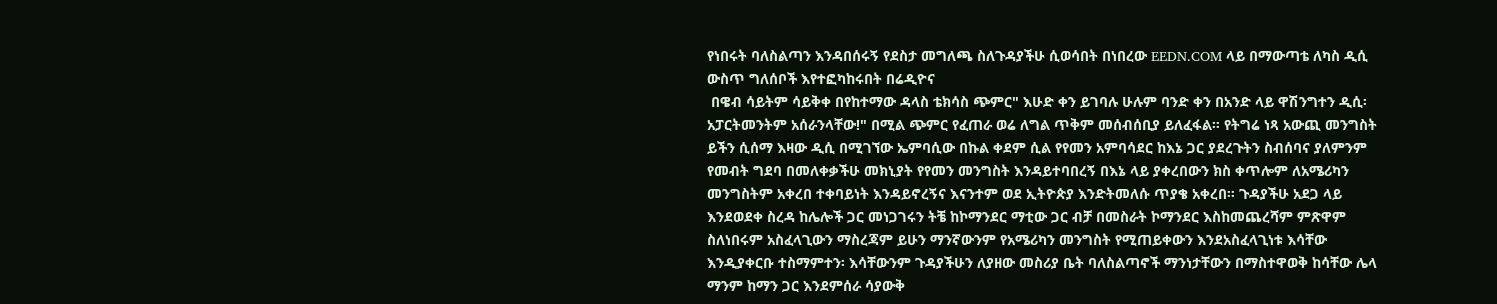የነበሩት ባለስልጣን እንዳበሰሩኝ የደስታ መግለጫ ስለጉዳያችሁ ሲወሳበት በነበረው EEDN.COM ላይ በማውጣቴ ለካስ ዲሲ ውስጥ ግለሰቦች እየተፎካከሩበት በሬዲዮና
 በዌብ ሳይትም ሳይቅቀ በየከተማው ዳላስ ቴክሳስ ጭምር" እሁድ ቀን ይገባሉ ሁሉም ባንድ ቀን በአንድ ላይ ዋሽንግተን ዲሲ፡ አፓርትመንትም አሰራንላቸው!" በሚል ጭምር የፈጠራ ወሬ ለግል ጥቅም መሰብሰቢያ ይለፈፋል። የትግሬ ነጻ አውጪ መንግስት ይችን ሲሰማ እዛው ዲሲ በሚገኘው ኤምባሲው በኩል ቀደም ሲል የየመን አምባሳደር ከእኔ ጋር ያደረጉትን ስብሰባና ያለምንም የመብት ግደባ በመለቀቃችሁ መክኒያት የየመን መንግስት እንዳይተባበረኝ በእኔ ላይ ያቀረበውን ክስ ቀጥሎም ለአሜሪካን መንግስትም አቀረበ ተቀባይነት እንዳይኖረኝና እናንተም ወደ ኢትዮጵያ እንድትመለሱ ጥያቄ አቀረበ። ጉዳያችሁ አደጋ ላይ እንደወደቀ ስረዳ ከሌሎች ጋር መነጋገሩን ትቼ ከኮማንደር ማቲው ጋር ብቻ በመስራት ኮማንደር እስከመጨረሻም ምጽዋም ስለነበሩም አስፈላጊውን ማስረጃም ይሁን ማንኛውንም የአሜሪካን መንግስት የሚጠይቀውን እንደአስፈላጊነቱ እሳቸው እንዲያቀርቡ ተስማምተን፡ እሳቸውንም ጉዳያችሁን ለያዘው መስሪያ ቤት ባለስልጣኖች ማንነታቸውን በማስተዋወቅ ከሳቸው ሌላ ማንም ከማን ጋር እንደምሰራ ሳያውቅ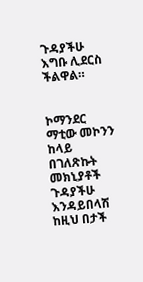ጉዳያችሁ እግቡ ሊደርስ ችልዋል።


ኮማንደር ማቲው መኮንን ከላይ በገለጽኩት መክኒያቶች ጉዳያችሁ እንዳይበላሽ ከዚህ በታች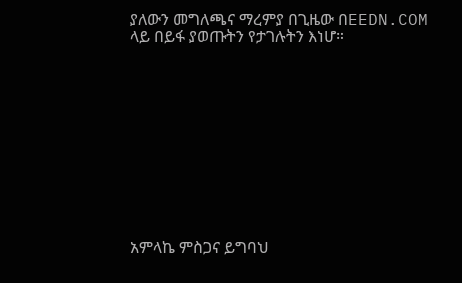ያለውን መግለጫና ማረምያ በጊዜው በEEDN.COM ላይ በይፋ ያወጡትን የታገሉትን እነሆ።











አምላኬ ምስጋና ይግባህ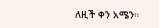ለዚች ቀን አሜን።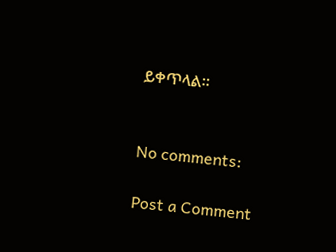ይቀጥላል።


No comments:

Post a Comment